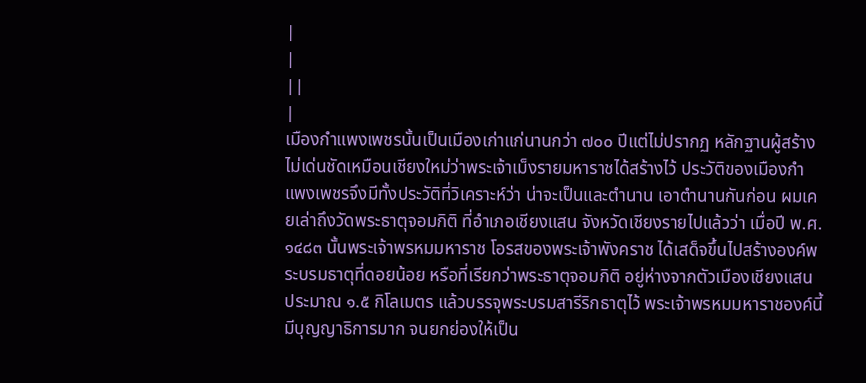|
|
||
|
เมืองกำแพงเพชรนั้นเป็นเมืองเก่าแก่นานกว่า ๗๐๐ ปีแต่ไม่ปรากฏ หลักฐานผู้สร้าง ไม่เด่นชัดเหมือนเชียงใหม่ว่าพระเจ้าเม็งรายมหาราชได้สร้างไว้ ประวัติของเมืองกำแพงเพชรจึงมีทั้งประวัติที่วิเคราะห์ว่า น่าจะเป็นและตำนาน เอาตำนานกันก่อน ผมเคยเล่าถึงวัดพระธาตุจอมกิติ ที่อำเภอเชียงแสน จังหวัดเชียงรายไปแล้วว่า เมื่อปี พ.ศ. ๑๔๘๓ นั้นพระเจ้าพรหมมหาราช โอรสของพระเจ้าพังคราช ได้เสด็จขึ้นไปสร้างองค์พระบรมธาตุที่ดอยน้อย หรือที่เรียกว่าพระธาตุจอมกิติ อยู่ห่างจากตัวเมืองเชียงแสน ประมาณ ๑.๕ กิโลเมตร แล้วบรรจุพระบรมสารีริกธาตุไว้ พระเจ้าพรหมมหาราชองค์นี้ มีบุญญาธิการมาก จนยกย่องให้เป็น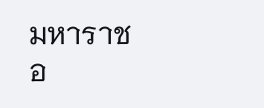มหาราชอ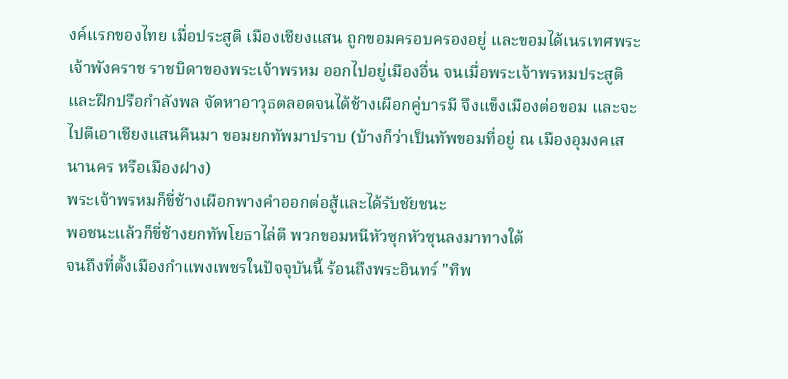งค์แรกของไทย เมื่อประสูติ เมืองเชียงแสน ถูกขอมครอบครองอยู่ และขอมได้เนรเทศพระเจ้าพังคราช ราชบิดาของพระเจ้าพรหม ออกไปอยู่เมืองอื่น จนเมื่อพระเจ้าพรหมประสูติและฝึกปรือกำลังพล จัดหาอาวุธตลอดจนได้ช้างเผือกคู่บารมี จึงแข็งเมืองต่อขอม และจะไปตีเอาเชียงแสนคืนมา ขอมยกทัพมาปราบ (บ้างก็ว่าเป็นทัพขอมที่อยู่ ณ เมืองอุมงคเสนานคร หรือเมืองฝาง)
พระเจ้าพรหมก็ขี่ช้างเผือกพางคำออกต่อสู้และได้รับชัยชนะ
พอชนะแล้วก็ขี่ช้างยกทัพโยธาไล่ตี พวกขอมหนีหัวซุกหัวซุนลงมาทางใต้
จนถึงที่ตั้งเมืองกำแพงเพชรในปัจจุบันนี้ ร้อนถึงพระอินทร์ "ทิพ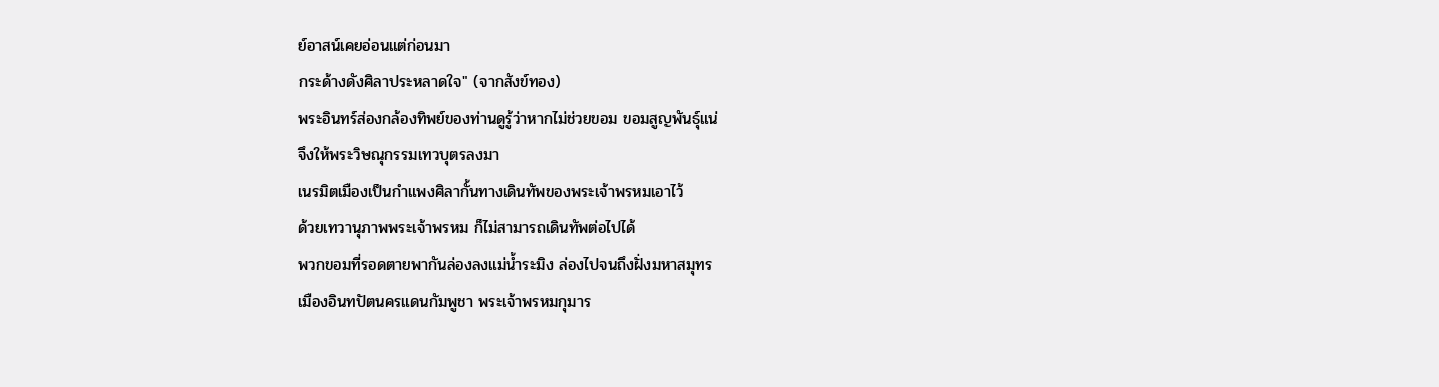ย์อาสน์เคยอ่อนแต่ก่อนมา
กระด้างดังศิลาประหลาดใจ" (จากสังข์ทอง)
พระอินทร์ส่องกล้องทิพย์ของท่านดูรู้ว่าหากไม่ช่วยขอม ขอมสูญพันธุ์แน่
จึงให้พระวิษณุกรรมเทวบุตรลงมา
เนรมิตเมืองเป็นกำแพงศิลากั้นทางเดินทัพของพระเจ้าพรหมเอาไว้
ด้วยเทวานุภาพพระเจ้าพรหม ก็ไม่สามารถเดินทัพต่อไปได้
พวกขอมที่รอดตายพากันล่องลงแม่น้ำระมิง ล่องไปจนถึงฝั่งมหาสมุทร
เมืองอินทปัตนครแดนกัมพูชา พระเจ้าพรหมกุมาร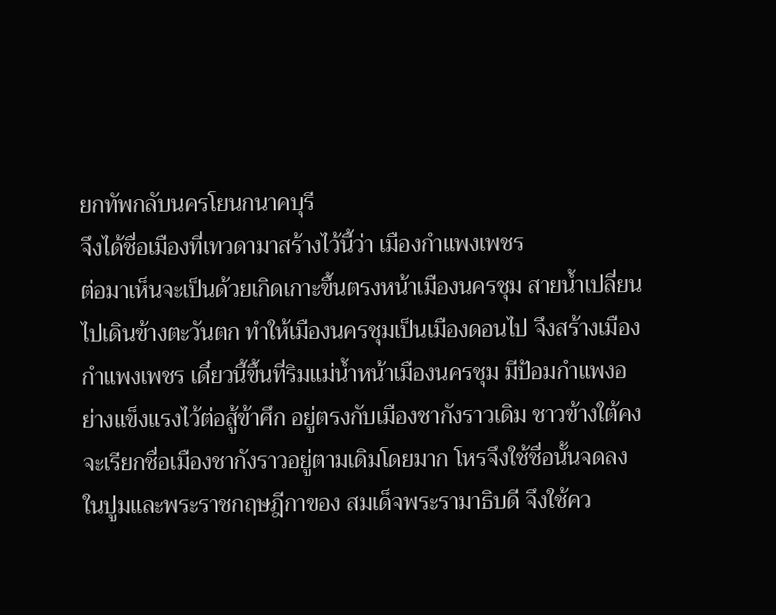ยกทัพกลับนครโยนกนาคบุรี
จึงได้ชื่อเมืองที่เทวดามาสร้างไว้นี้ว่า เมืองกำแพงเพชร
ต่อมาเห็นจะเป็นด้วยเกิดเกาะขึ้นตรงหน้าเมืองนครชุม สายน้ำเปลี่ยนไปเดินข้างตะวันตก ทำให้เมืองนครชุมเป็นเมืองดอนไป จึงสร้างเมืองกำแพงเพชร เดี๋ยวนี้ขึ้นที่ริมแม่น้ำหน้าเมืองนครชุม มีป้อมกำแพงอย่างแข็งแรงไว้ต่อสู้ข้าศึก อยู่ตรงกับเมืองชากังราวเดิม ชาวข้างใต้คงจะเรียกชื่อเมืองชากังราวอยู่ตามเดิมโดยมาก โหรจึงใช้ชื่อนั้นจดลงในปูมและพระราชกฤษฎีกาของ สมเด็จพระรามาธิบดี จึงใช้คว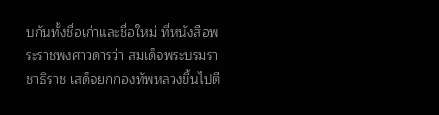บกันทั้งชื่อเก่าและชื่อใหม่ ที่หนังสือพระราชพงศาวดารว่า สมเด็จพระบรมราชาธิราช เสด็จยกกองทัพหลวงขึ้นไปตี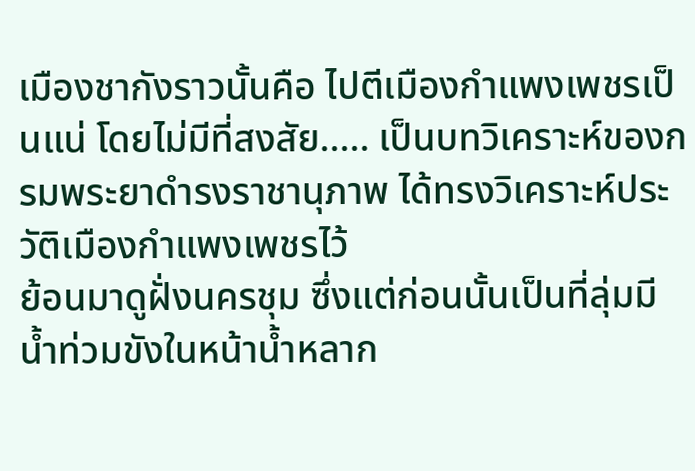เมืองชากังราวนั้นคือ ไปตีเมืองกำแพงเพชรเป็นแน่ โดยไม่มีที่สงสัย..... เป็นบทวิเคราะห์ของกรมพระยาดำรงราชานุภาพ ได้ทรงวิเคราะห์ประวัติเมืองกำแพงเพชรไว้
ย้อนมาดูฝั่งนครชุม ซึ่งแต่ก่อนนั้นเป็นที่ลุ่มมีน้ำท่วมขังในหน้าน้ำหลาก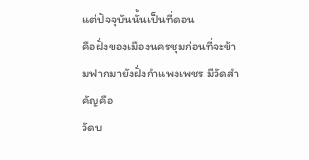แต่ปัจจุบันนั้นเป็นที่ดอน
คือฝั่งของเมืองนครชุมก่อนที่จะข้ามฟากมายังฝั่งกำแพงเพชร มีวัดสำคัญคือ
วัดบ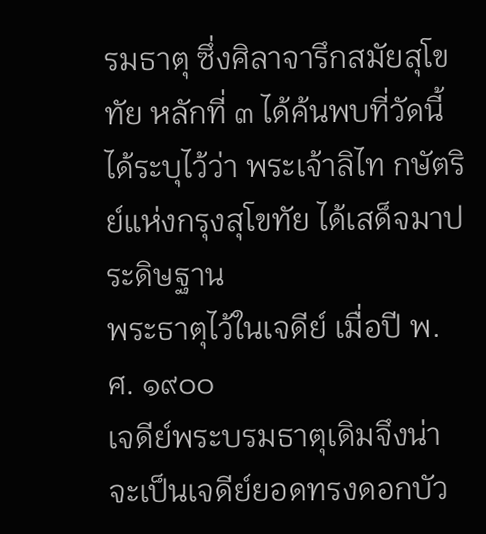รมธาตุ ซึ่งศิลาจารึกสมัยสุโขทัย หลักที่ ๓ ได้ค้นพบที่วัดนี้
ได้ระบุไว้ว่า พระเจ้าลิไท กษัตริย์แห่งกรุงสุโขทัย ได้เสด็จมาประดิษฐาน
พระธาตุไว้ในเจดีย์ เมื่อปี พ.ศ. ๑๙๐๐
เจดีย์พระบรมธาตุเดิมจึงน่าจะเป็นเจดีย์ยอดทรงดอกบัว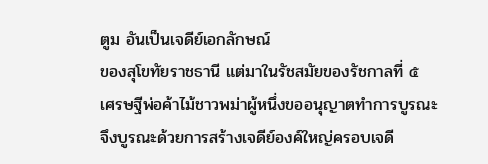ตูม อันเป็นเจดีย์เอกลักษณ์
ของสุโขทัยราชธานี แต่มาในรัชสมัยของรัชกาลที่ ๕
เศรษฐีพ่อค้าไม้ชาวพม่าผู้หนึ่งขออนุญาตทำการบูรณะ
จึงบูรณะด้วยการสร้างเจดีย์องค์ใหญ่ครอบเจดี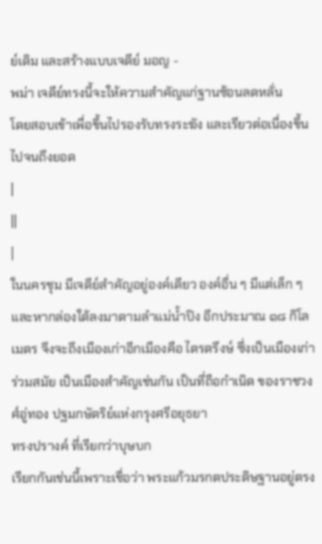ย์เดิม และสร้างแบบเจดีย์ มอญ -
พม่า เจดีย์ทรงนี้จะให้ความสำคัญแก่ฐานซ้อนลดหลั่น
โดยสอบเข้าเพื่อขึ้นไปรองรับทรงระฆัง และเรียวต่อเนื่องขึ้นไปจนถึงยอด
|
||
|
ในนครชุม มีเจดีย์สำคัญอยู่องค์เดียว องค์อื่น ๆ มีแต่เล็ก ๆ และหากล่องใต้ลงมาตามลำแม่น้ำปิง อีกประมาณ ๑๘ กิโลเมตร จึงจะถึงเมืองเก่าอีกเมืองคือ ไตรตรึงษ์ ซึ่งเป็นเมืองเก่าร่วมสมัย เป็นเมืองสำคัญเช่นกัน เป็นที่ถือกำเนิด ของราชวงศ์อู่ทอง ปฐมกษัตริย์แห่งกรุงศรีอยุธยา
ทรงปรางค์ ที่เรียกว่าบุษบก
เรียกกันเช่นนี้เพราะเชื่อว่า พระแก้วมรกตประดิษฐานอยู่ตรง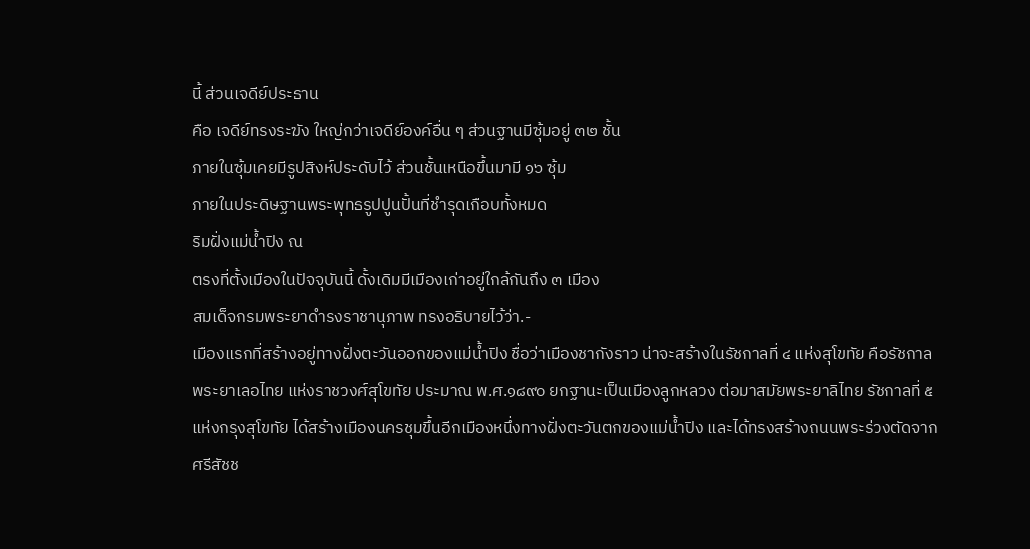นี้ ส่วนเจดีย์ประธาน
คือ เจดีย์ทรงระฆัง ใหญ่กว่าเจดีย์องค์อื่น ๆ ส่วนฐานมีซุ้มอยู่ ๓๒ ชั้น
ภายในซุ้มเคยมีรูปสิงห์ประดับไว้ ส่วนชั้นเหนือขึ้นมามี ๑๖ ซุ้ม
ภายในประดิษฐานพระพุทธรูปปูนปั้นที่ชำรุดเกือบทั้งหมด
ริมฝั่งแม่น้ำปิง ณ
ตรงที่ตั้งเมืองในปัจจุบันนี้ ดั้งเดิมมีเมืองเก่าอยู่ใกล้กันถึง ๓ เมือง
สมเด็จกรมพระยาดำรงราชานุภาพ ทรงอธิบายไว้ว่า.-
เมืองแรกที่สร้างอยู่ทางฝั่งตะวันออกของแม่น้ำปิง ชื่อว่าเมืองชากังราว น่าจะสร้างในรัชกาลที่ ๔ แห่งสุโขทัย คือรัชกาลพระยาเลอไทย แห่งราชวงศ์สุโขทัย ประมาณ พ.ศ.๑๘๙๐ ยกฐานะเป็นเมืองลูกหลวง ต่อมาสมัยพระยาลิไทย รัชกาลที่ ๕ แห่งกรุงสุโขทัย ได้สร้างเมืองนครชุมขึ้นอีกเมืองหนึ่งทางฝั่งตะวันตกของแม่น้ำปิง และได้ทรงสร้างถนนพระร่วงตัดจากศรีสัชช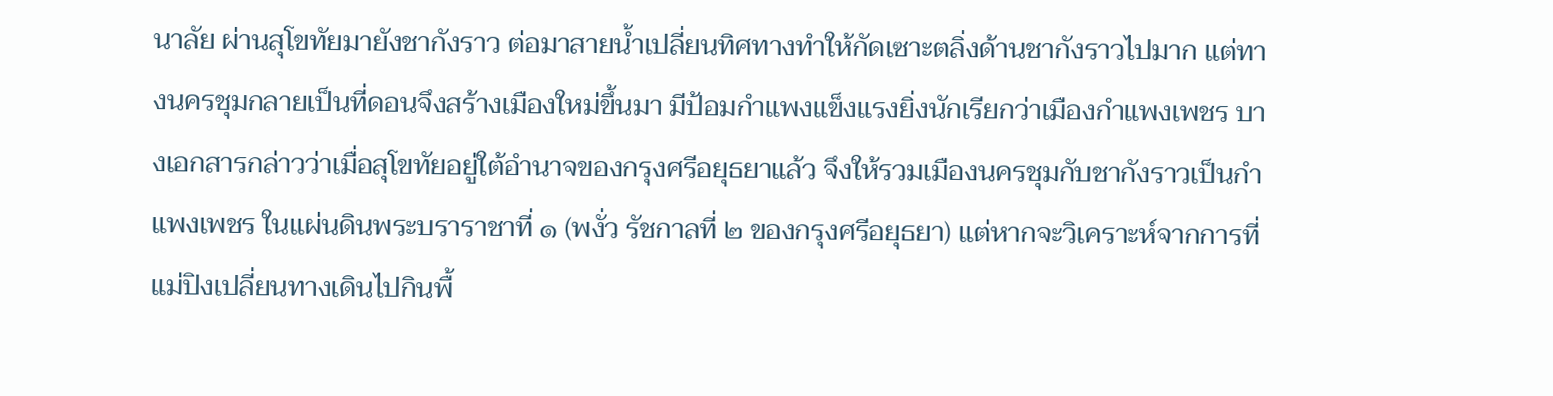นาลัย ผ่านสุโขทัยมายังชากังราว ต่อมาสายน้ำเปลี่ยนทิศทางทำให้กัดเซาะตลิ่งด้านชากังราวไปมาก แต่ทางนครชุมกลายเป็นที่ดอนจึงสร้างเมืองใหม่ขึ้นมา มีป้อมกำแพงแข็งแรงยิ่งนักเรียกว่าเมืองกำแพงเพชร บางเอกสารกล่าวว่าเมื่อสุโขทัยอยู่ใต้อำนาจของกรุงศรีอยุธยาแล้ว จึงให้รวมเมืองนครชุมกับชากังราวเป็นกำแพงเพชร ในแผ่นดินพระบราราชาที่ ๑ (พงั่ว รัชกาลที่ ๒ ของกรุงศรีอยุธยา) แต่หากจะวิเคราะห์จากการที่แม่ปิงเปลี่ยนทางเดินไปกินพื้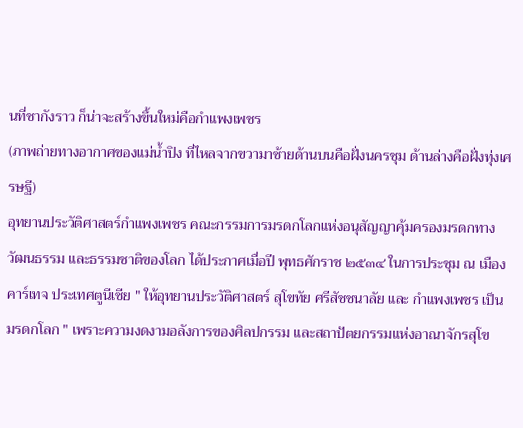นที่ชากังราว ก็น่าจะสร้างขึ้นใหม่คือกำแพงเพชร
(ภาพถ่ายทางอากาศของแม่น้ำปิง ที่ไหลจากขวามาซ้ายด้านบนคือฝั่งนครชุม ด้านล่างคือฝั่งทุ่งเศรษฐี)
อุทยานประวัติศาสตร์กำแพงเพชร คณะกรรมการมรดกโลกแห่งอนุสัญญาคุ้มครองมรดกทางวัฒนธรรม และธรรมชาติของโลก ได้ประกาศเมื่อปี พุทธศักราช ๒๕๓๔ ในการประชุม ณ เมืองคาร์เทจ ประเทศตูนีเซีย " ให้อุทยานประวัติศาสตร์ สุโขทัย ศรีสัชชนาลัย และ กำแพงเพชร เป็นมรดกโลก " เพราะความงดงามอลังการของศิลปกรรม และสถาปัตยกรรมแห่งอาณาจักรสุโข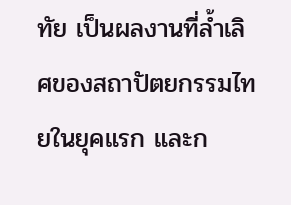ทัย เป็นผลงานที่ล้ำเลิศของสถาปัตยกรรมไทยในยุคแรก และก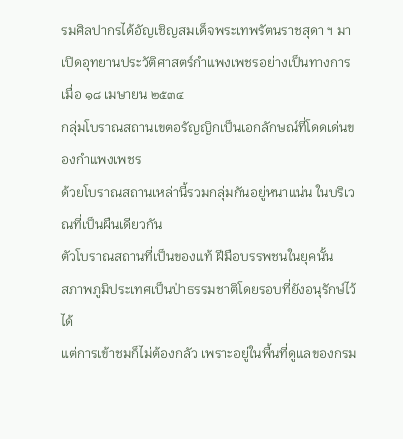รมศิลปากรได้อัญเชิญสมเด็จพระเทพรัตนราชสุดา ฯ มาเปิดอุทยานประวัติศาสตร์กำแพงเพชรอย่างเป็นทางการ เมื่อ ๑๘ เมษายน ๒๕๓๔
กลุ่มโบราณสถานเขตอรัญญิกเป็นเอกลักษณ์ที่โดดเด่นของกำแพงเพชร
ด้วยโบราณสถานเหล่านี้รวมกลุ่มกันอยู่หนาแน่น ในบริเวณที่เป็นผืนเดียวกัน
ตัวโบราณสถานที่เป็นของแท้ ฝีมือบรรพชนในยุคนั้น
สภาพภูมิประเทศเป็นป่าธรรมชาติโดยรอบที่ยังอนุรักษ์ไว้ได้
แต่การเข้าชมก็ไม่ต้องกลัว เพราะอยู่ในพื้นที่ดูแลของกรม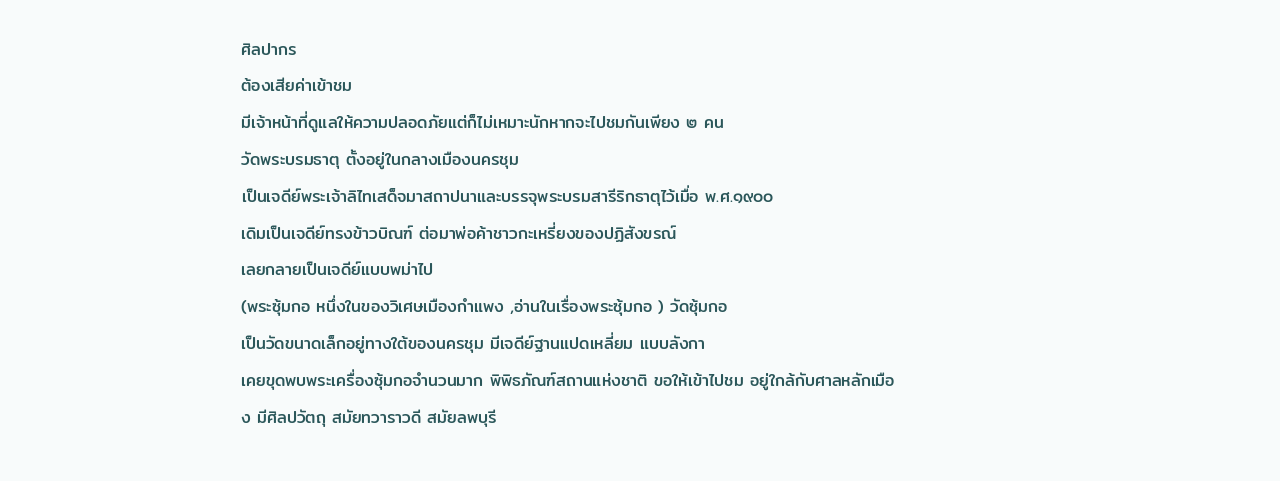ศิลปากร
ต้องเสียค่าเข้าชม
มีเจ้าหน้าที่ดูแลให้ความปลอดภัยแต่ก็ไม่เหมาะนักหากจะไปชมกันเพียง ๒ คน
วัดพระบรมธาตุ ตั้งอยู่ในกลางเมืองนครชุม
เป็นเจดีย์พระเจ้าลิไทเสด็จมาสถาปนาและบรรจุพระบรมสารีริกธาตุไว้เมื่อ พ.ศ.๑๙๐๐
เดิมเป็นเจดีย์ทรงข้าวบิณฑ์ ต่อมาพ่อค้าชาวกะเหรี่ยงของปฏิสังขรณ์
เลยกลายเป็นเจดีย์แบบพม่าไป
(พระซุ้มกอ หนึ่งในของวิเศษเมืองกำแพง ,อ่านในเรื่องพระซุ้มกอ ) วัดซุ้มกอ
เป็นวัดขนาดเล็กอยู่ทางใต้ของนครชุม มีเจดีย์ฐานแปดเหลี่ยม แบบลังกา
เคยขุดพบพระเครื่องซุ้มกอจำนวนมาก พิพิธภัณฑ์สถานแห่งชาติ ขอให้เข้าไปชม อยู่ใกล้กับศาลหลักเมือง มีศิลปวัตถุ สมัยทวาราวดี สมัยลพบุรี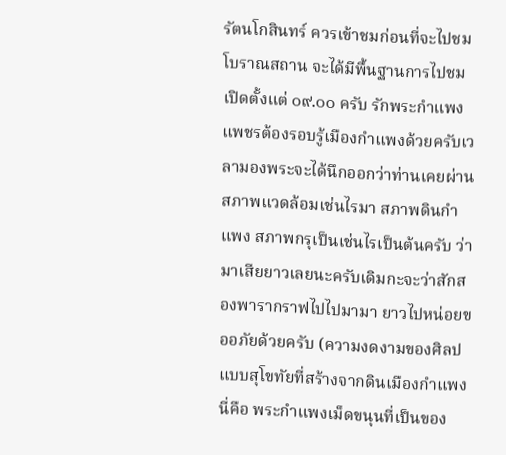รัตนโกสินทร์ ควรเข้าชมก่อนที่จะไปชมโบราณสถาน จะได้มีพื้นฐานการไปชม เปิดตั้งแต่ ๐๙.๐๐ ครับ รักพระกำแพงแพชรต้องรอบรู้เมืองกำแพงด้วยครับเวลามองพระจะได้นึกออกว่าท่านเคยผ่านสภาพแวดล้อมเช่นไรมา สภาพดินกำแพง สภาพกรุเป็นเช่นไรเป็นต้นครับ ว่ามาเสียยาวเลยนะครับเดิมกะจะว่าสักสองพารากราฟไปไปมามา ยาวไปหน่อยขออภัยด้วยครับ (ความงดงามของศิลปแบบสุโขทัยที่สร้างจากดินเมืองกำแพง นี่คือ พระกำแพงเม็ดขนุนที่เป็นของ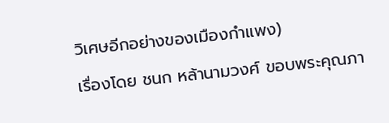วิเศษอีกอย่างของเมืองกำแพง)
เรื่องโดย ชนก หล้านามวงศ์ ขอบพระคุณภา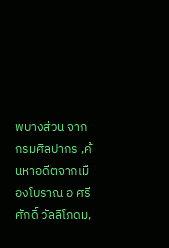พบางส่วน จาก กรมศิลปากร ,ค้นหาอดีตจากเมืองโบราณ อ ศรีศักดิ์ วัลลิโภดม,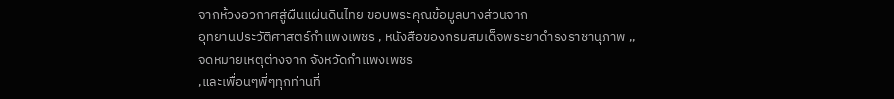จากห้วงอวกาศสู่ผืนแผ่นดินไทย ขอบพระคุณข้อมูลบางส่วนจาก
อุทยานประวัติศาสตร์กำแพงเพชร , หนังสือของกรมสมเด็จพระยาดำรงราชานุภาพ ,,
จดหมายเหตุต่างจาก จังหวัดกำแพงเพชร
,และเพื่อนๆพี่ๆทุกท่านที่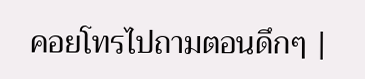คอยโทรไปถามตอนดึกๆ |